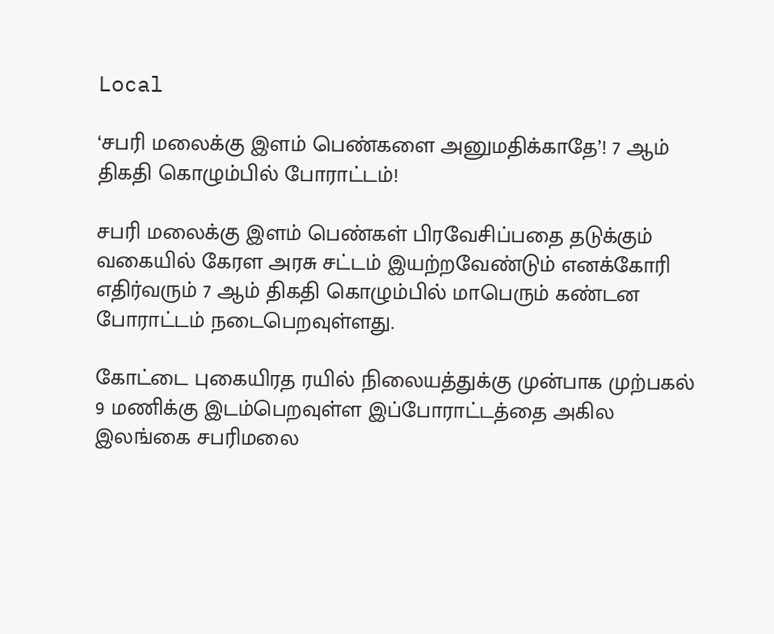Local

‘சபரி மலைக்கு இளம் பெண்களை அனுமதிக்காதே’! 7 ஆம் திகதி கொழும்பில் போராட்டம்!

சபரி மலைக்கு இளம் பெண்கள் பிரவேசிப்பதை தடுக்கும் வகையில் கேரள அரசு சட்டம் இயற்றவேண்டும் எனக்கோரி எதிர்வரும் 7 ஆம் திகதி கொழும்பில் மாபெரும் கண்டன போராட்டம் நடைபெறவுள்ளது.

கோட்டை புகையிரத ரயில் நிலையத்துக்கு முன்பாக முற்பகல் 9 மணிக்கு இடம்பெறவுள்ள இப்போராட்டத்தை அகில இலங்கை சபரிமலை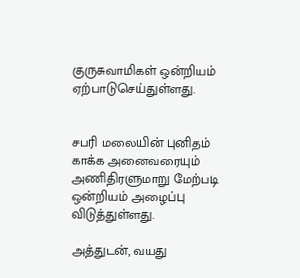குருசுவாமிகள் ஒன்றியம் ஏற்பாடுசெய்துள்ளது.


சபரி மலையின் புனிதம் காக்க அனைவரையும் அணிதிரளுமாறு மேற்படி ஒன்றியம் அழைப்பு விடுத்துள்ளது.

அத்துடன், வயது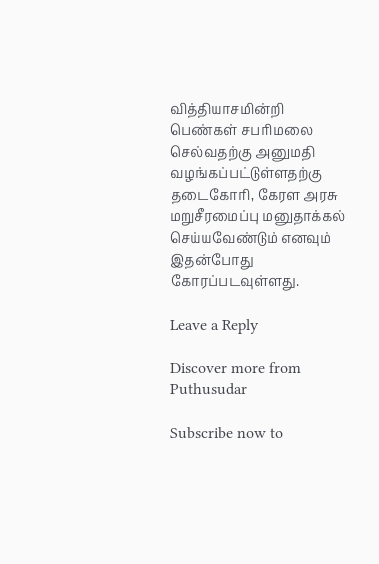வித்தியாசமின்றி பெண்கள் சபரிமலை செல்வதற்கு அனுமதி வழங்கப்பட்டுள்ளதற்கு தடைகோரி, கேரள அரசு மறுசீரமைப்பு மனுதாக்கல் செய்யவேண்டும் எனவும் இதன்போது கோரப்படவுள்ளது.

Leave a Reply

Discover more from Puthusudar

Subscribe now to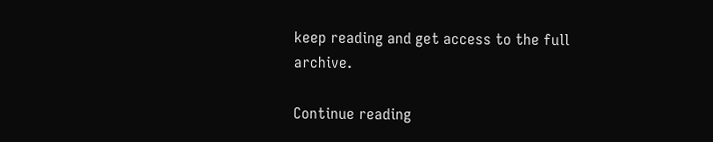keep reading and get access to the full archive.

Continue reading